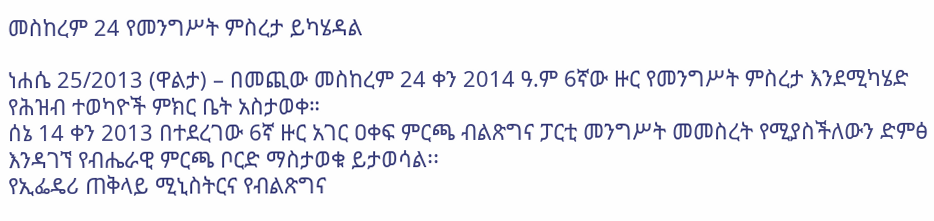መስከረም 24 የመንግሥት ምስረታ ይካሄዳል

ነሐሴ 25/2013 (ዋልታ) – በመጪው መስከረም 24 ቀን 2014 ዓ.ም 6ኛው ዙር የመንግሥት ምስረታ እንደሚካሄድ የሕዝብ ተወካዮች ምክር ቤት አስታወቀ።
ሰኔ 14 ቀን 2013 በተደረገው 6ኛ ዙር አገር ዐቀፍ ምርጫ ብልጽግና ፓርቲ መንግሥት መመስረት የሚያስችለውን ድምፅ እንዳገኘ የብሔራዊ ምርጫ ቦርድ ማስታወቁ ይታወሳል፡፡
የኢፌዴሪ ጠቅላይ ሚኒስትርና የብልጽግና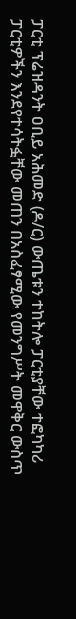ፓርቲ ፕሬዝዳንት ዐቢይ አሕመድ (ዶ/ር) ውጤቱን ተከትሎ ፓርቲያቸው ተፎካካሪ ፓርቲዎችን እንደየተሳትፏቸው መጠን በአስፈፃሚው የመንግሥት መዋቅር ውስጥ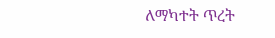ለማካተት ጥረት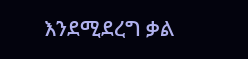እንደሚደረግ ቃል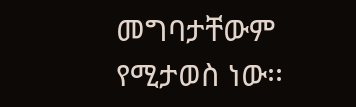መግባታቸውም የሚታወስ ነው፡፡